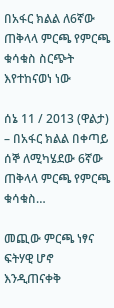በአፋር ክልል ለ6ኛው ጠቅላላ ምርጫ የምርጫ ቁሳቁስ ስርጭት እየተከናወነ ነው

ሰኔ 11 / 2013 (ዋልታ) – በአፋር ክልል በቀጣይ ሰኞ ለሚካሄደው 6ኛው ጠቅላላ ምርጫ የምርጫ ቁሳቁስ…

መጪው ምርጫ ነፃና ፍትሃዊ ሆኖ እንዲጠናቀቅ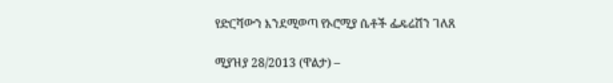የድርሻውን እንደሚወጣ የኦሮሚያ ሴቶች ፌዴሬሽን ገለጸ

ሚያዝያ 28/2013 (ዋልታ) –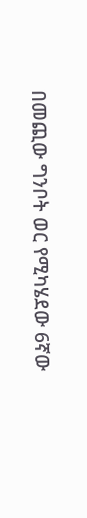በመጪው ግንቦት ወር የሚካሄደው 6ኛው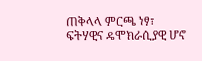ጠቅላላ ምርጫ ነፃ፣ ፍትሃዊና ዴሞክራሲያዊ ሆኖ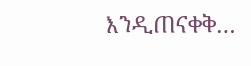እንዲጠናቀቅ…